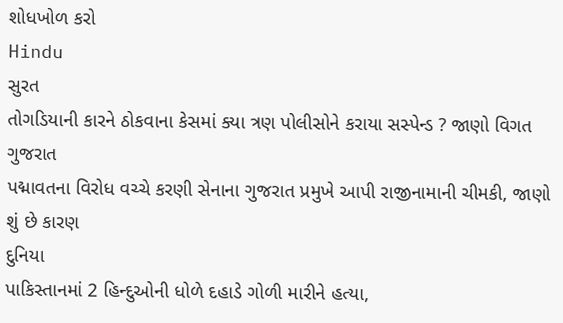શોધખોળ કરો
Hindu
સુરત
તોગડિયાની કારને ઠોકવાના કેસમાં ક્યા ત્રણ પોલીસોને કરાયા સસ્પેન્ડ ? જાણો વિગત
ગુજરાત
પદ્માવતના વિરોધ વચ્ચે કરણી સેનાના ગુજરાત પ્રમુખે આપી રાજીનામાની ચીમકી, જાણો શું છે કારણ
દુનિયા
પાકિસ્તાનમાં 2 હિન્દુઓની ધોળે દહાડે ગોળી મારીને હત્યા,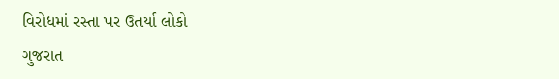વિરોધમાં રસ્તા પર ઉતર્યા લોકો
ગુજરાત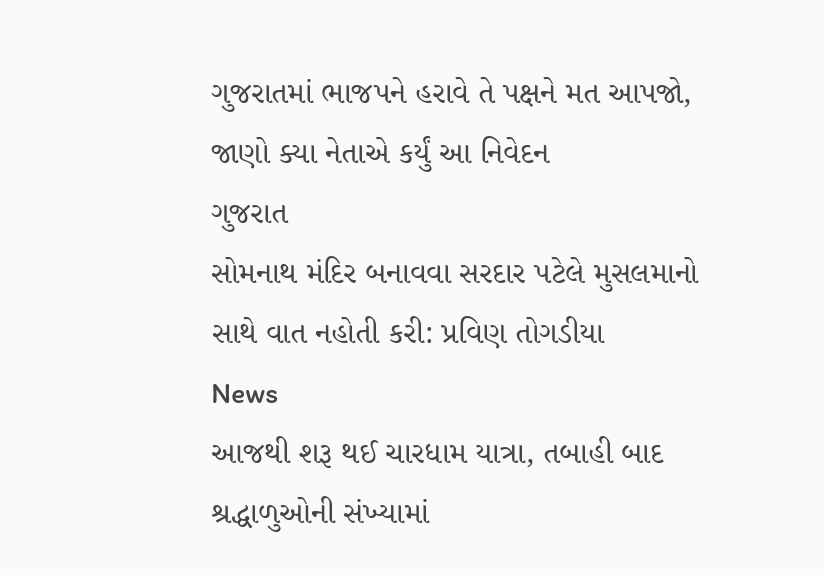ગુજરાતમાં ભાજપને હરાવે તે પક્ષને મત આપજો, જાણો ક્યા નેતાએ કર્યું આ નિવેદન
ગુજરાત
સોમનાથ મંદિર બનાવવા સરદાર પટેલે મુસલમાનો સાથે વાત નહોતી કરી: પ્રવિણ તોગડીયા
News
આજથી શરૂ થઈ ચારધામ યાત્રા, તબાહી બાદ શ્રદ્ધાળુઓની સંખ્યામાં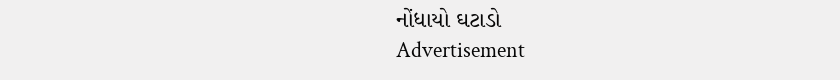નોંધાયો ઘટાડો
Advertisement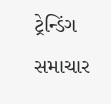ટ્રેન્ડિંગ સમાચાર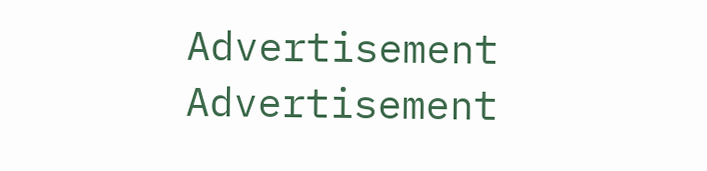Advertisement
Advertisement